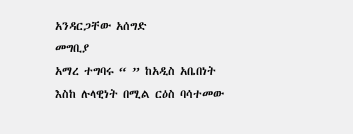አንዳርጋቸው አሰግድ
መግቢያ
አማረ ተግባሩ “ ” ከአዲስ አቤበነት እስከ ሉላዊነት በሚል ርዕስ ባሳተመው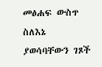መፅሐፍ ውስጥ ስለእኔ ያወሳባቸውን ገጾች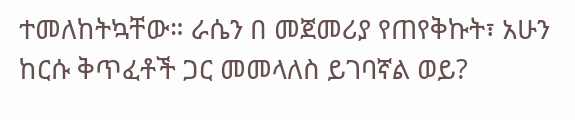ተመለከትኳቸው። ራሴን በ መጀመሪያ የጠየቅኩት፣ አሁን ከርሱ ቅጥፈቶች ጋር መመላለስ ይገባኛል ወይ?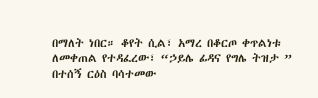በማለት ነበር። ቆየት ሲል፣ አማረ በቆርጦ ቀጥልነቱ ለመቀጠል የተዳፈረው፣ “ኃይሌ ፊዳና የግሌ ትዝታ ” በተሰኝ ርዕስ ባሳተመው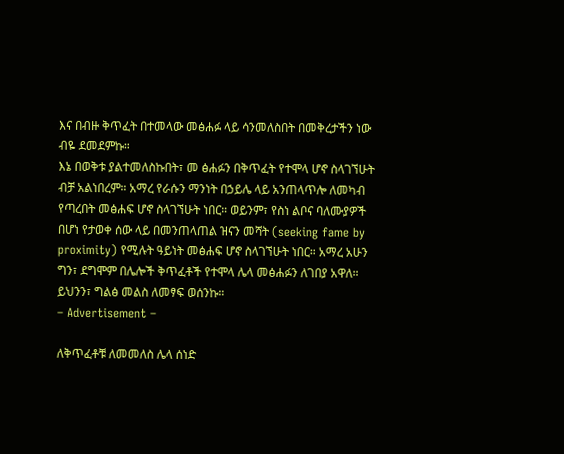እና በብዙ ቅጥፈት በተመላው መፅሐፉ ላይ ሳንመለስበት በመቅረታችን ነው ብዬ ደመደምኩ።
እኔ በወቅቱ ያልተመለስኩበት፣ መ ፅሐፉን በቅጥፈት የተሞላ ሆኖ ስላገኘሁት ብቻ አልነበረም። አማረ የራሱን ማንነት በኃይሌ ላይ አንጠላጥሎ ለመካብ የጣረበት መፅሐፍ ሆኖ ስላገኘሁት ነበር። ወይንም፣ የስነ ልቦና ባለሙያዎች በሆነ የታወቀ ሰው ላይ በመንጠላጠል ዝናን መሻት (seeking fame by proximity) የሚሉት ዓይነት መፅሐፍ ሆኖ ስላገኘሁት ነበር። አማረ አሁን ግን፣ ደግሞም በሌሎች ቅጥፈቶች የተሞላ ሌላ መፅሐፉን ለገበያ አዋለ። ይህንን፣ ግልፅ መልስ ለመፃፍ ወሰንኩ።
– Advertisement –

ለቅጥፈቶቹ ለመመለስ ሌላ ሰነድ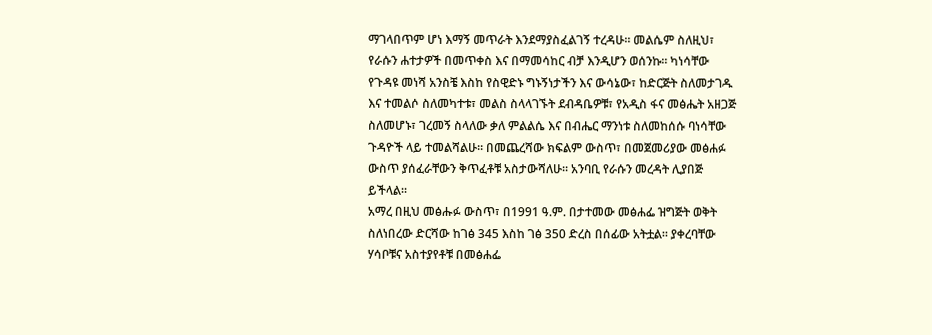ማገላበጥም ሆነ እማኝ መጥራት እንደማያስፈልገኝ ተረዳሁ። መልሴም ስለዚህ፣ የራሱን ሐተታዎች በመጥቀስ እና በማመሳከር ብቻ እንዲሆን ወሰንኩ። ካነሳቸው የጉዳዩ መነሻ አንስቼ እስከ የስዊድኑ ግኑኝነታችን እና ውሳኔው፣ ከድርጅት ስለመታገዱ እና ተመልሶ ስለመካተቱ፣ መልስ ስላላገኙት ደብዳቤዎቹ፣ የአዲስ ፋና መፅሔት አዘጋጅ ስለመሆኑ፣ ገረመኝ ስላለው ቃለ ምልልሴ እና በብሔር ማንነቱ ስለመከሰሱ ባነሳቸው ጉዳዮች ላይ ተመልሻልሁ። በመጨረሻው ክፍልም ውስጥ፣ በመጀመሪያው መፅሐፉ ውስጥ ያሰፈራቸውን ቅጥፈቶቹ አስታውሻለሁ። አንባቢ የራሱን መረዳት ሊያበጅ ይችላል።
አማረ በዚህ መፅሑፉ ውስጥ፣ በ1991 ዓ.ም. በታተመው መፅሐፌ ዝግጅት ወቅት ስለነበረው ድርሻው ከገፅ 345 እስከ ገፅ 350 ድረስ በሰፊው አትቷል። ያቀረባቸው ሃሳቦቹና አስተያየቶቹ በመፅሐፌ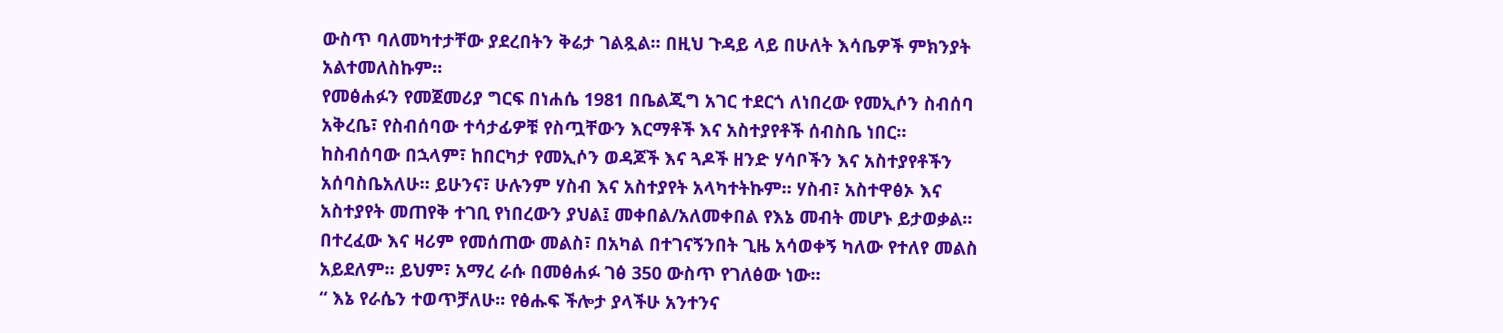ውስጥ ባለመካተታቸው ያደረበትን ቅሬታ ገልጿል። በዚህ ጉዳይ ላይ በሁለት እሳቤዎች ምክንያት አልተመለስኩም።
የመፅሐፉን የመጀመሪያ ግርፍ በነሐሴ 1981 በቤልጂግ አገር ተደርጎ ለነበረው የመኢሶን ስብሰባ አቅረቤ፣ የስብሰባው ተሳታፊዎቹ የስጧቸውን እርማቶች እና አስተያየቶች ሰብስቤ ነበር። ከስብሰባው በኋላም፣ ከበርካታ የመኢሶን ወዳጆች እና ጓዶች ዘንድ ሃሳቦችን እና አስተያየቶችን አሰባስቤአለሁ። ይሁንና፣ ሁሉንም ሃስብ እና አስተያየት አላካተትኩም። ሃስብ፣ አስተዋፅኦ እና አስተያየት መጠየቅ ተገቢ የነበረውን ያህል፤ መቀበል/አለመቀበል የእኔ መብት መሆኑ ይታወቃል። በተረፈው እና ዛሪም የመሰጠው መልስ፣ በአካል በተገናኝንበት ጊዜ አሳወቀኝ ካለው የተለየ መልስ አይደለም። ይህም፣ አማረ ራሱ በመፅሐፉ ገፅ 350 ውስጥ የገለፅው ነው።
“ እኔ የራሴን ተወጥቻለሁ። የፅሑፍ ችሎታ ያላችሁ አንተንና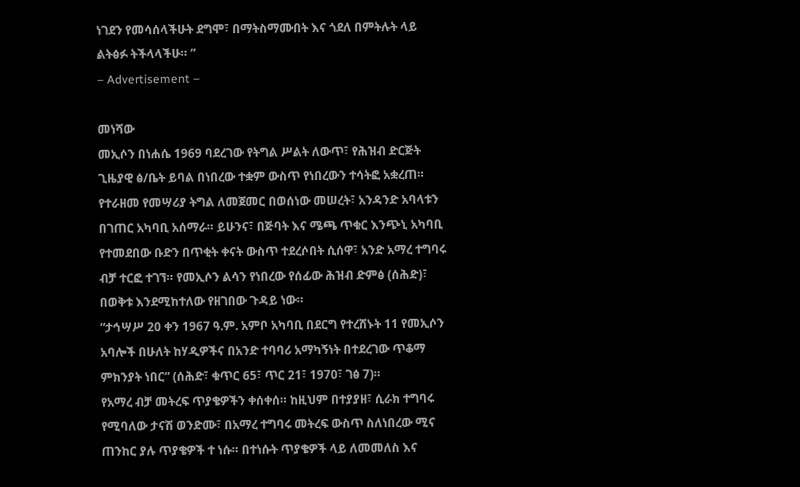ነገደን የመሳሰላችሁት ደግሞ፣ በማትስማሙበት እና ጎደለ በምትሉት ላይ ልትፅፉ ትችላላችሁ። ”
– Advertisement –

መነሻው
መኢሶን በነሐሴ 1969 ባደረገው የትግል ሥልት ለውጥ፣ የሕዝብ ድርጅት ጊዜያዊ ፅ/ቤት ይባል በነበረው ተቋም ውስጥ የነበረውን ተሳትፎ አቋረጠ። የተራዘመ የመሣሪያ ትግል ለመጀመር በወሰነው መሠረት፣ አንዳንድ አባላቱን በገጠር አካባቢ አሰማራ። ይሁንና፣ በጅባት እና ሜጫ ጥቁር እንጭኒ አካባቢ የተመደበው ቡድን በጥቂት ቀናት ውስጥ ተደረሶበት ሲሰዋ፣ አንድ አማረ ተግባሩ ብቻ ተርፎ ተገኘ። የመኢሶን ልሳን የነበረው የሰፊው ሕዝብ ድምፅ (ሰሕድ)፣ በወቅቱ እንደሚከተለው የዘገበው ጉዳይ ነው።
“ታኅሣሥ 20 ቀን 1967 ዓ.ም. አምቦ አካባቢ በደርግ የተረሸኑት 11 የመኢሶን አባሎች በሁለት ከሃዲዎችና በአንድ ተባባሪ አማካኝነት በተደረገው ጥቆማ ምክንያት ነበር” (ሰሕድ፣ ቁጥር 65፣ ጥር 21፣ 1970፣ ገፅ 7)።
የአማረ ብቻ መትረፍ ጥያቄዎችን ቀሰቀሰ። ከዚህም በተያያዘ፣ ሲራክ ተግባሩ የሚባለው ታናሽ ወንድሙ፣ በአማረ ተግባሩ መትረፍ ውስጥ ስለነበረው ሚና ጠንከር ያሉ ጥያቄዎች ተ ነሱ። በተነሱት ጥያቄዎች ላይ ለመመለስ እና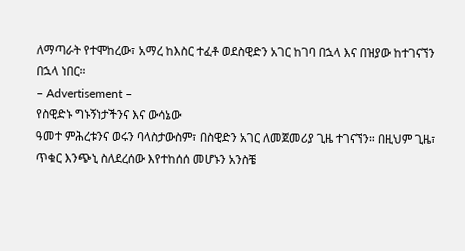ለማጣራት የተሞከረው፣ አማረ ከእስር ተፈቶ ወደስዊድን አገር ከገባ በኋላ እና በዝያው ከተገናኘን በኋላ ነበር።
– Advertisement –
የስዊድኑ ግኑኝነታችንና እና ውሳኔው
ዓመተ ምሕረቱንና ወሩን ባላስታውስም፣ በስዊድን አገር ለመጀመሪያ ጊዜ ተገናኘን። በዚህም ጊዜ፣ ጥቁር እንጭኒ ስለደረሰው እየተከሰሰ መሆኑን አንስቼ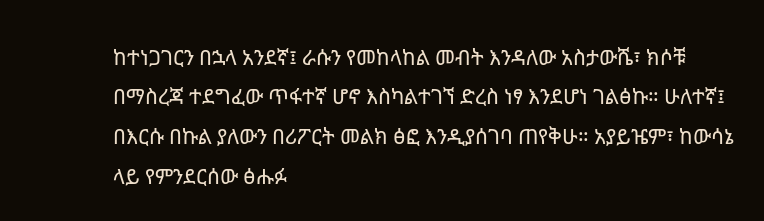ከተነጋገርን በኋላ አንደኛ፤ ራሱን የመከላከል መብት እንዳለው አስታውሼ፣ ክሶቹ በማስረጃ ተደግፈው ጥፋተኛ ሆኖ እስካልተገኘ ድረስ ነፃ እንደሆነ ገልፅኩ። ሁለተኛ፤ በእርሱ በኩል ያለውን በሪፖርት መልክ ፅፎ እንዲያሰገባ ጠየቅሁ። አያይዤም፣ ከውሳኔ ላይ የምንደርሰው ፅሑፉ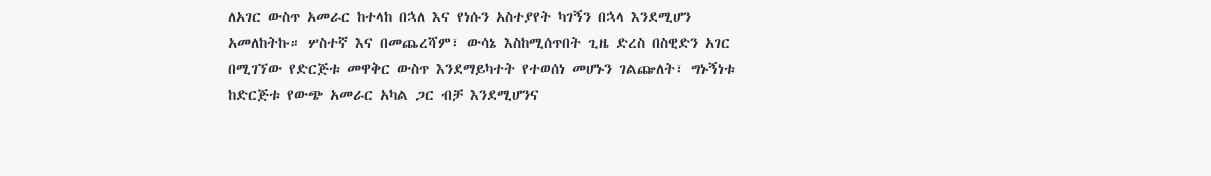ለአገር ውስጥ አመራር ከተላከ በኋለ እና የነሱን አስተያየት ካገኝን በኋላ እንደሚሆን አመለከትኩ። ሦስተኛ እና በመጨረሻም፣ ውሳኔ እስከሚሰጥበት ጊዜ ድረስ በስዊድን አገር በሚገኘው የድርጅቱ መዋቅር ውስጥ እንደማይካተት የተወሰነ መሆኑን ገልጬለት፣ ግኑኝነቱ ከድርጅቱ የውጭ አመራር አካል ጋር ብቻ እንደሚሆንና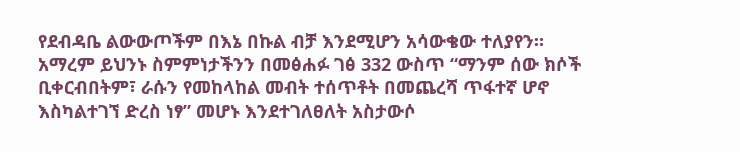የደብዳቤ ልውውጦችም በእኔ በኩል ብቻ እንደሚሆን አሳውቄው ተለያየን።
አማረም ይህንኑ ስምምነታችንን በመፅሐፉ ገፅ 332 ውስጥ “ማንም ሰው ክሶች ቢቀርብበትም፣ ራሱን የመከላከል መብት ተሰጥቶት በመጨረሻ ጥፋተኛ ሆኖ እስካልተገኘ ድረስ ነፃ” መሆኑ እንደተገለፀለት አስታውሶ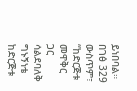ይነበባል። በገፅ 329 ውስጥም፣ “ከድርጅቱ መዋቅር ጋር ሳልደባለቅ ግኑኝነቴ ከድርጅቱ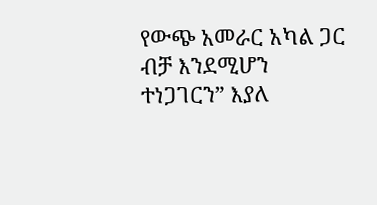የውጭ አመራር አካል ጋር ብቻ እንደሚሆን ተነጋገርን” እያለ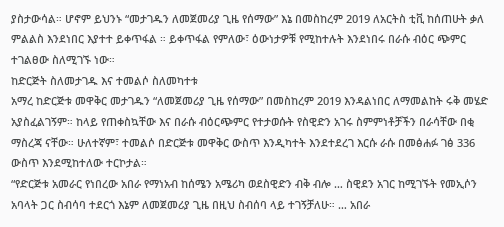ያስታውሳል። ሆኖም ይህንኑ “መታገዱን ለመጀመሪያ ጊዜ የሰማው” እኔ በመስከረም 2019 ለአርትስ ቲቪ ከሰጠሁት ቃለ ምልልስ እንደነበር እያተተ ይቀጥፋል ። ይቀጥፋል የምለው፣ ዕውነታዎቹ የሚከተሉት እንደነበሩ በራሱ ብዕር ጭምር ተገልፀው ስለሚገኙ ነው።
ከድርጅት ስለመታገዱ እና ተመልሶ ስለመካተቱ
አማረ ከድርጅቱ መዋቅር መታገዱን “ለመጀመሪያ ጊዜ የሰማው” በመስከረም 2019 እንዳልነበር ለማመልከት ሩቅ መሄድ አያስፈልገኝም። ከላይ የጠቀስኳቸው እና በራሱ ብዕርጭምር የተታወሱት የስዊድን አገሩ ስምምነቶቻችን በራሳቸው በቂ ማስረጃ ናቸው። ሁለተኛም፣ ተመልሶ በድርጅቱ መዋቅር ውስጥ እንዲካተት እንደተደረገ እርሱ ራሱ በመፅሐፉ ገፅ 336 ውስጥ እንደሚከተለው ተርኮታል።
“የድርጅቱ አመራር የነበረው አበራ የማነአብ ከሰሜን አሜሪካ ወደስዊድን ብቅ ብሎ … ስዊደን አገር ከሚገኙት የመኢሶን አባላት ጋር ስብሳባ ተደርጎ እኔም ለመጀመሪያ ጊዜ በዚህ ስብሰባ ላይ ተገኝቻለሁ። … አበራ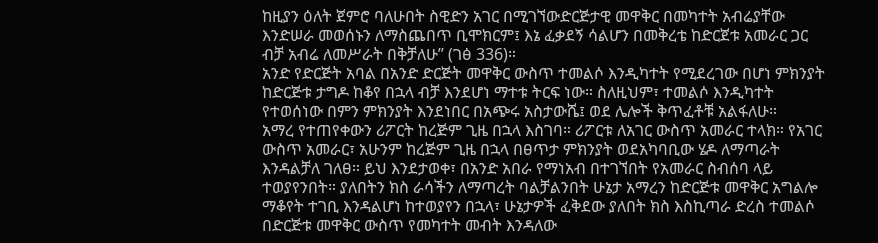ከዚያን ዕለት ጀምሮ ባለሁበት ስዊድን አገር በሚገኘውድርጅታዊ መዋቅር በመካተት አብሬያቸው እንድሠራ መወሰኑን ለማስጨበጥ ቢሞክርም፤ እኔ ፈቃደኝ ሳልሆን በመቅረቴ ከድርጀቱ አመራር ጋር ብቻ አብሬ ለመሥራት በቅቻለሁ” (ገፅ 336)።
አንድ የድርጅት አባል በአንድ ድርጅት መዋቅር ውስጥ ተመልሶ እንዲካተት የሚደረገው በሆነ ምክንያት ከድርጅቱ ታግዶ ከቆየ በኋላ ብቻ እንደሆነ ማተቱ ትርፍ ነው። ስለዚህም፣ ተመልሶ እንዲካተት የተወሰነው በምን ምክንያት እንደነበር በአጭሩ አስታውሼ፤ ወደ ሌሎች ቅጥፈቶቹ አልፋለሁ።
አማረ የተጠየቀውን ሪፖርት ከረጅም ጊዜ በኋላ እስገባ። ሪፖርቱ ለአገር ውስጥ አመራር ተላክ። የአገር ውስጥ አመራር፣ አሁንም ከረጅም ጊዜ በኋላ በፀጥታ ምክንያት ወደአካባቢው ሄዶ ለማጣራት እንዳልቻለ ገለፀ። ይህ እንደታወቀ፣ በአንድ አበራ የማነአብ በተገኘበት የአመራር ስብሰባ ላይ ተወያየንበት። ያለበትን ክስ ራሳችን ለማጣረት ባልቻልንበት ሁኔታ አማረን ከድርጅቱ መዋቅር አግልሎ ማቆየት ተገቢ እንዳልሆነ ከተወያየን በኋላ፣ ሁኔታዎች ፈቅደው ያለበት ክስ እስኪጣራ ድረስ ተመልሶ በድርጅቱ መዋቅር ውስጥ የመካተት መብት እንዳለው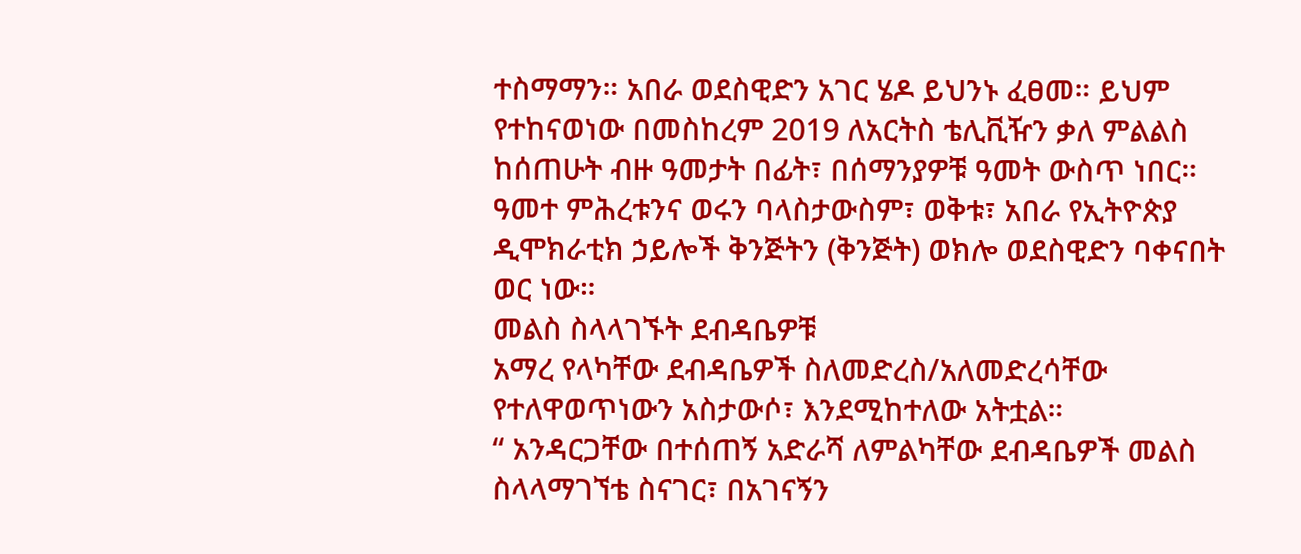ተስማማን። አበራ ወደስዊድን አገር ሄዶ ይህንኑ ፈፀመ። ይህም የተከናወነው በመስከረም 2019 ለአርትስ ቴሊቪዥን ቃለ ምልልስ ከሰጠሁት ብዙ ዓመታት በፊት፣ በሰማንያዎቹ ዓመት ውስጥ ነበር። ዓመተ ምሕረቱንና ወሩን ባላስታውስም፣ ወቅቱ፣ አበራ የኢትዮጵያ ዲሞክራቲክ ኃይሎች ቅንጅትን (ቅንጅት) ወክሎ ወደስዊድን ባቀናበት ወር ነው።
መልስ ስላላገኙት ደብዳቤዎቹ
አማረ የላካቸው ደብዳቤዎች ስለመድረስ/አለመድረሳቸው የተለዋወጥነውን አስታውሶ፣ እንደሚከተለው አትቷል።
“ አንዳርጋቸው በተሰጠኝ አድራሻ ለምልካቸው ደብዳቤዎች መልስ ስላላማገኘቴ ስናገር፣ በአገናኝን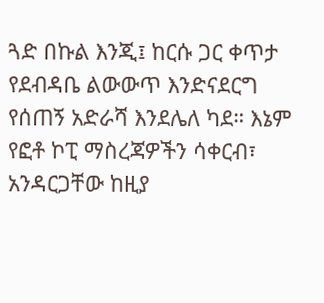ጓድ በኩል እንጂ፤ ከርሱ ጋር ቀጥታ የደብዳቤ ልውውጥ እንድናደርግ የሰጠኝ አድራሻ እንደሌለ ካደ። እኔም የፎቶ ኮፒ ማስረጃዎችን ሳቀርብ፣ አንዳርጋቸው ከዚያ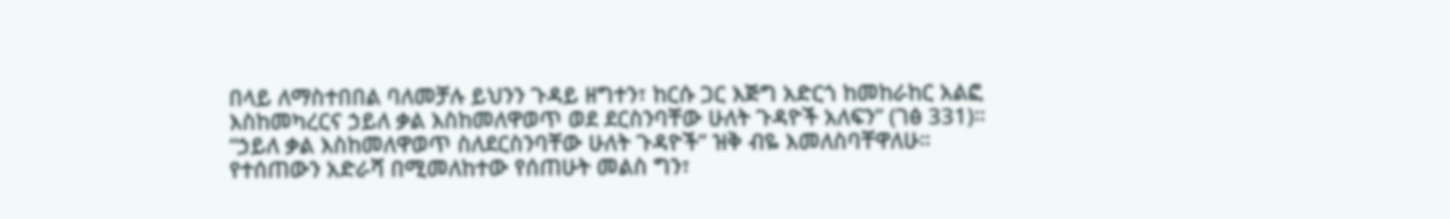በላይ ለማስተበበል ባለመቻሉ ይህንን ጉዳይ ዘግተን፣ ከርሱ ጋር እጅግ አድርጎ ከመከራከር አልፎ እስከመካረርና ኃይለ ቃል እስከመለዋወጥ ወደ ደርስንባቸው ሁለት ጉዳዮች አለፍን” (ገፅ 331)።
“ኃይለ ቃል እስከመለዋወጥ ስለደርስንባቸው ሁለት ጉዳዮች” ዝቅ ብዬ እመለስባቸዋለሁ። የተሰጠውን አድራሻ በሚመለከተው የሰጠሁት መልስ ግን፣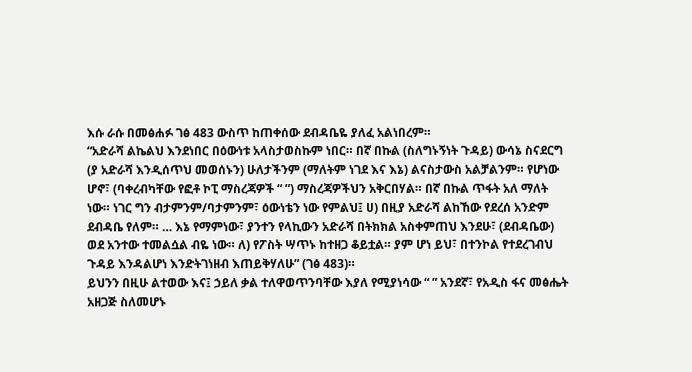እሱ ራሱ በመፅሐፉ ገፅ 483 ውስጥ ከጠቀሰው ደብዳቤዬ ያለፈ አልነበረም።
“አድራሻ ልኬልህ እንደነበር በዕውነቱ አላስታወስኩም ነበር። በኛ በኩል (ስለግኑኝነት ጉዳይ) ውሳኔ ስናደርግ (ያ አድራሻ እንዲሰጥህ መወሰኑን) ሁለታችንም (ማለትም ነገደ እና እኔ) ልናስታውስ አልቻልንም። የሆነው ሆኖ፣ (ባቀረብካቸው የፎቶ ኮፒ ማስረጃዎች “ ”) ማስረጃዎችህን አቅርበሃል። በኛ በኩል ጥፋት አለ ማለት ነው። ነገር ግን ብታምንም/ባታምንም፣ ዕውነቴን ነው የምልህ፤ ሀ) በዚያ አድራሻ ልከኸው የደረሰ አንድም ደብዳቤ የለም። … እኔ የማምነው፣ ያንተን የላኪውን አድራሻ በትክክል አስቀምጠህ እንደሁ፣ (ደብዳቤው) ወደ አንተው ተመልሷል ብዬ ነው። ለ) የፖስት ሣጥኑ ከተዘጋ ቆይቷል። ያም ሆነ ይህ፣ በተንኮል የተደረገብህ ጉዳይ እንዳልሆነ እንድትገነዘብ እጠይቅሃለሁ” (ገፅ 483)።
ይህንን በዚሁ ልተወው እና፤ ኃይለ ቃል ተለዋወጥንባቸው እያለ የሚያነሳው “ ” አንደኛ፣ የአዲስ ፋና መፅሔት አዘጋጅ ስለመሆኑ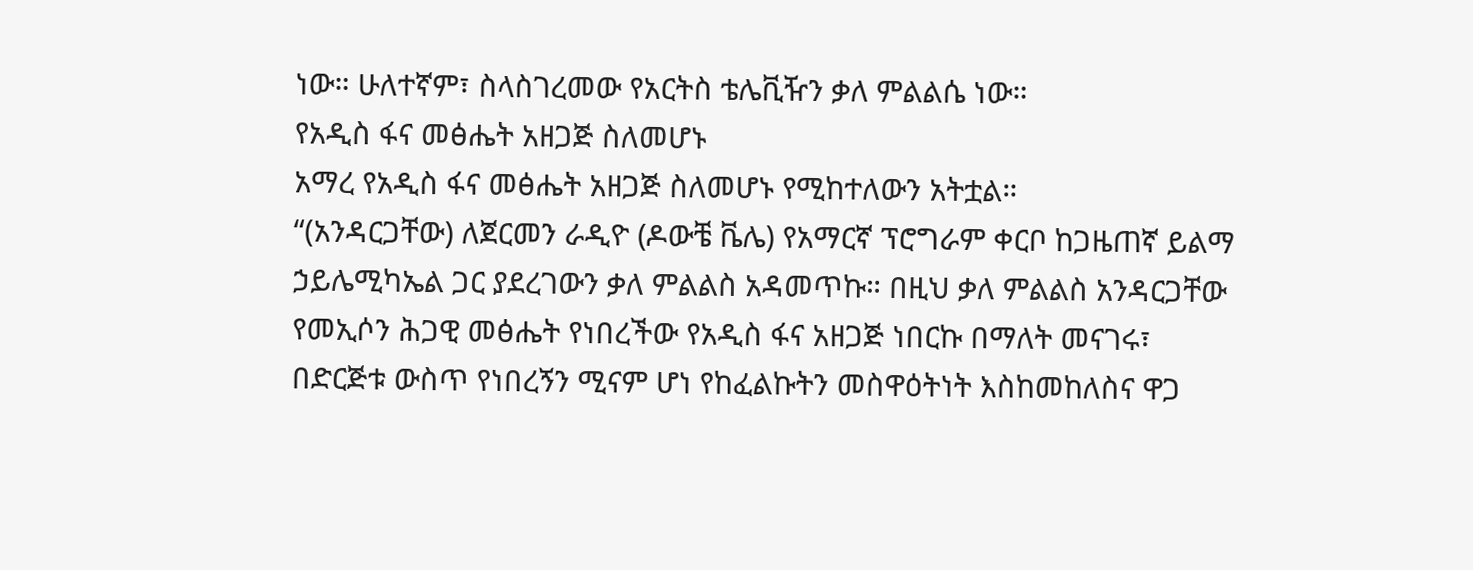ነው። ሁለተኛም፣ ስላስገረመው የአርትስ ቴሌቪዥን ቃለ ምልልሴ ነው።
የአዲስ ፋና መፅሔት አዘጋጅ ስለመሆኑ
አማረ የአዲስ ፋና መፅሔት አዘጋጅ ስለመሆኑ የሚከተለውን አትቷል።
“(አንዳርጋቸው) ለጀርመን ራዲዮ (ዶውቼ ቬሌ) የአማርኛ ፕሮግራም ቀርቦ ከጋዜጠኛ ይልማ ኃይሌሚካኤል ጋር ያደረገውን ቃለ ምልልስ አዳመጥኩ። በዚህ ቃለ ምልልስ አንዳርጋቸው የመኢሶን ሕጋዊ መፅሔት የነበረችው የአዲስ ፋና አዘጋጅ ነበርኩ በማለት መናገሩ፣ በድርጅቱ ውስጥ የነበረኝን ሚናም ሆነ የከፈልኩትን መስዋዕትነት እስከመከለስና ዋጋ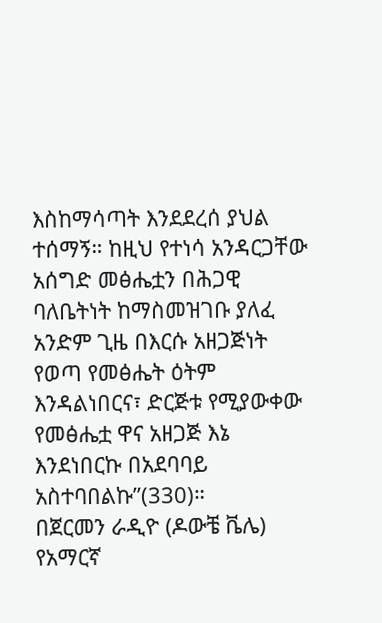እስከማሳጣት እንደደረሰ ያህል ተሰማኝ። ከዚህ የተነሳ አንዳርጋቸው አሰግድ መፅሔቷን በሕጋዊ ባለቤትነት ከማስመዝገቡ ያለፈ አንድም ጊዜ በእርሱ አዘጋጅነት የወጣ የመፅሔት ዕትም እንዳልነበርና፣ ድርጅቱ የሚያውቀው የመፅሔቷ ዋና አዘጋጅ እኔ እንደነበርኩ በአደባባይ አስተባበልኩ”(330)።
በጀርመን ራዲዮ (ዶውቼ ቬሌ) የአማርኛ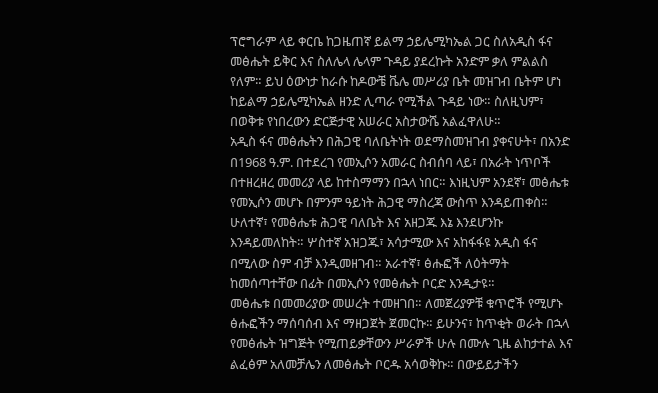ፕሮግራም ላይ ቀርቤ ከጋዜጠኛ ይልማ ኃይሌሚካኤል ጋር ስለአዲስ ፋና መፅሔት ይቅር እና ስለሌላ ሌላም ጉዳይ ያደረኩት አንድም ቃለ ምልልስ የለም። ይህ ዕውነታ ከራሱ ከዶውቼ ቬሌ መሥሪያ ቤት መዝገብ ቤትም ሆነ ከይልማ ኃይሌሚካኤል ዘንድ ሊጣራ የሚችል ጉዳይ ነው። ስለዚህም፣ በወቅቱ የነበረውን ድርጅታዊ አሠራር አስታውሼ አልፈዋለሁ።
አዲስ ፋና መፅሔትን በሕጋዊ ባለቤትነት ወደማስመዝገብ ያቀናሁት፣ በአንድ በ1968 ዓ.ም. በተደረገ የመኢሶን አመራር ስብሰባ ላይ፣ በአራት ነጥቦች በተዘረዘረ መመሪያ ላይ ከተስማማን በኋላ ነበር። እነዚህም አንደኛ፣ መፅሔቱ የመኢሶን መሆኑ በምንም ዓይነት ሕጋዊ ማስረጃ ውስጥ እንዳይጠቀስ። ሁለተኛ፣ የመፅሔቱ ሕጋዊ ባለቤት እና አዘጋጁ እኔ እንደሆንኩ እንዳይመለከት። ሦስተኛ አዝጋጁ፣ አሳታሚው እና አከፋፋዩ አዲስ ፋና በሚለው ስም ብቻ እንዲመዘገብ። አራተኛ፣ ፅሑፎች ለዕትማት ከመሰጣተቸው በፊት በመኢሶን የመፅሔት ቦርድ እንዲታዩ።
መፅሔቱ በመመሪያው መሠረት ተመዘገበ። ለመጀሪያዎቹ ቁጥሮች የሚሆኑ ፅሑፎችን ማሰባሰብ እና ማዘጋጀት ጀመርኩ። ይሁንና፣ ከጥቂት ወራት በኋላ የመፅሔት ዝግጅት የሚጠይቃቸውን ሥራዎች ሁሉ በሙሉ ጊዜ ልከታተል እና ልፈፅም አለመቻሌን ለመፅሔት ቦርዱ አሳወቅኩ። በውይይታችን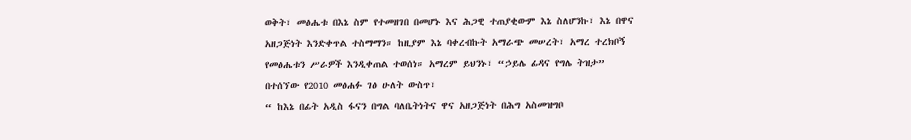ወቅት፣ መፅሔቱ በእኔ ስም የተመዘገበ በመሆኑ እና ሕጋዊ ተጠያቂውም እኔ ስለሆንኩ፣ እኔ በዋና አዘጋጅነት እንድቀጥል ተስማማን። ከዚያም እኔ ባቀረብኩት አማራጭ መሠረት፣ አማረ ተረክቦኝ የመፅሔቱን ሥራዎች እንዲቀጠል ተወሰነ። አማረም ይህንኑ፣ “ኃይሌ ፊዳና የግሌ ትዝታ” በተሰኘው የ2010 መፅሐፉ ገፅ ሁለት ውስጥ፣
“ ከእኔ በፊት አዲስ ፋናን በግል ባለቤትነትና ዋና አዘጋጅነት በሕግ አስመዝግቦ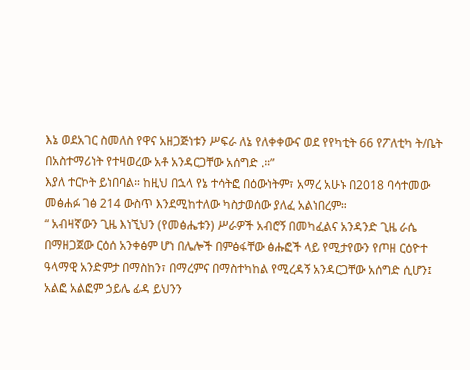እኔ ወደአገር ስመለስ የዋና አዘጋጅነቱን ሥፍራ ለኔ የለቀቀውና ወደ የየካቲት 66 የፖለቲካ ት/ቤት በአስተማሪነት የተዛወረው አቶ አንዳርጋቸው አሰግድ .።”
እያለ ተርኮት ይነበባል። ከዚህ በኋላ የኔ ተሳትፎ በዕውነትም፣ አማረ አሁኑ በ2018 ባሳተመው መፅሐፉ ገፅ 214 ውስጥ እንደሚከተለው ካስታወሰው ያለፈ አልነበረም።
“ አብዛኛውን ጊዜ እነኚህን (የመፅሔቱን) ሥራዎች አብሮኝ በመካፈልና አንዳንድ ጊዜ ራሴ በማዘጋጀው ርዕሰ አንቀፅም ሆነ በሌሎች በምፅፋቸው ፅሑፎች ላይ የሚታየውን የጦዘ ርዕዮተ ዓላማዊ አንድምታ በማስከን፣ በማረምና በማስተካከል የሚረዳኝ አንዳርጋቸው አሰግድ ሲሆን፤ አልፎ አልፎም ኃይሌ ፊዳ ይህንን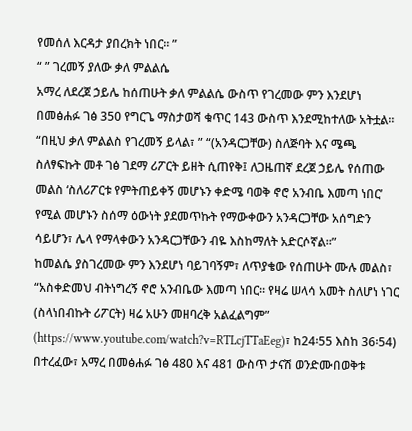የመሰለ እርዳታ ያበረክት ነበር። ”
“ ” ገረመኝ ያለው ቃለ ምልልሴ
አማረ ለደረጀ ኃይሌ ከሰጠሁት ቃለ ምልልሴ ውስጥ የገረመው ምን እንደሆነ በመፅሐፉ ገፅ 350 የግርጌ ማስታወሻ ቁጥር 143 ውስጥ እንደሚከተለው አትቷል።
“በዚህ ቃለ ምልልስ የገረመኝ ይላል፣ ” “(አንዳርጋቸው) ስለጅባት እና ሜጫ ስለፃፍኩት መቶ ገፅ ገደማ ሪፖርት ይዘት ሲጠየቅ፤ ለጋዜጠኛ ደረጀ ኃይሌ የሰጠው መልስ ‘ስለሪፖርቱ የምትጠይቀኝ መሆኑን ቀድሜ ባወቅ ኖሮ አንብቤ እመጣ ነበር’ የሚል መሆኑን ስሰማ ዕውነት ያደመጥኩት የማውቀውን አንዳርጋቸው አሰግድን ሳይሆን፣ ሌላ የማላቀውን አንዳርጋቸውን ብዬ እስከማለት አድርሶኛል።”
ከመልሴ ያስገረመው ምን እንደሆነ ባይገባኝም፣ ለጥያቄው የሰጠሁት ሙሉ መልስ፣ “አስቀድመህ ብትነግረኝ ኖሮ አንብቤው እመጣ ነበር። የዛሬ ሠላሳ አመት ስለሆነ ነገር (ስላነበብኩት ሪፖርት) ዛሬ አሁን መዘባረቅ አልፈልግም” (https://www.youtube.com/watch?v=RTLcjTTaEeg)፣ ከ24፡55 እስከ 36፡54)
በተረፈው፣ አማረ በመፅሐፉ ገፅ 480 እና 481 ውስጥ ታናሽ ወንድሙበወቅቱ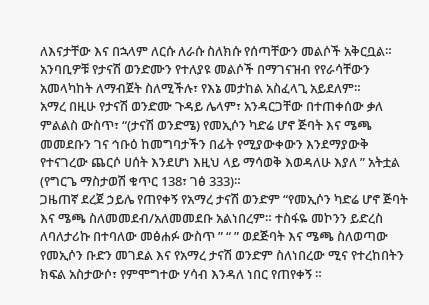ለእናታቸው እና በኋላም ለርሱ ለራሱ ስለክሱ የሰጣቸውን መልሶች አቅርቧል። አንባቢዎቹ የታናሽ ወንድሙን የተለያዩ መልሶች በማገናዝብ የየራሳቸውን አመላካከት ለማብጀት ስለሚችሉ፣ የእኔ መታከል አስፈላጊ አይደለም።
አማረ በዚሁ የታናሽ ወንድሙ ጉዳይ ሌላም፣ አንዳርጋቸው በተጠቀሰው ቃለ ምልልስ ውስጥ፣ “(ታናሽ ወንድሜ) የመኢሶን ካድሬ ሆኖ ጅባት እና ሜጫ መመደቡን ገና ኅቡዕ ከመግባታችን በፊት የሚያውቀውን እንደማያውቅ የተናገረው ጨርሶ ሀሰት እንደሆነ እዚህ ላይ ማሳወቅ እወዳለሁ እያለ ” አትቷል (የግርጌ ማስታወሽ ቁጥር 138፣ ገፅ 333)።
ጋዜጠኛ ደረጀ ኃይሌ የጠየቀኝ የአማረ ታናሽ ወንድም “የመኢሶን ካድሬ ሆኖ ጅባት እና ሜጫ ስለመመደብ/አለመመደቡ አልነበረም። ተስፋዬ መኮንን ይድረስ ለባለታሪኩ በተባለው መፅሐፉ ውስጥ ” “ ” ወደጅባት እና ሜጫ ስለወጣው የመኢሶን ቡድን መገደል እና የአማረ ታናሽ ወንድም ስለነበረው ሚና የተረከበትን ክፍል አስታውሶ፣ የምሞግተው ሃሳብ እንዳለ ነበር የጠየቀኝ ።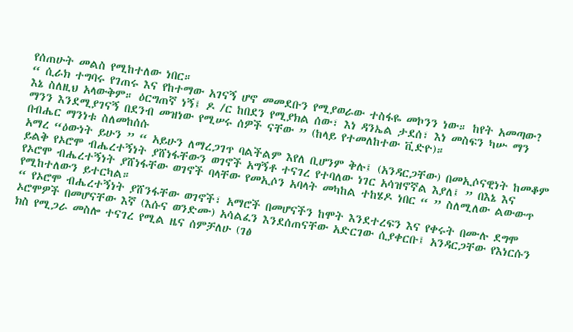የሰጠሁት መልስ የሚከተለው ነበር።
“ ሲራክ ተግባሩ የገጠሩ እና የከተማው አገናኝ ሆኖ መመደቡን የሚያወራው ተስፋዬ መኮንን ነው። ከየት አመጣው? እኔ ስለዚህ አላውቅም። ዕርግጠኛ ነኝ፤ ዶ /ር ከበደን የሚያክል ሰው፣ እነ ዳንኤል ታደሰ፣ እነ መስፍን ካሡ ማን ማንን እንደሚያገናኝ በደንብ መዝነው የሚሠሩ ሰዎች ናቸው ” (ከላይ የተመለከተው ቪድዮ)።
በብሔር ማንነቱ ስለመከሰሱ
አማረ “ዕውነት ይሁን ” “ አይሁን ለማረጋገጥ ባልችልም እየለ ቢሆንም ቅሉ፤ (አንዳርጋቸው) በመኢሶናዊነት ከመቆም ይልቅ የኦሮሞ ብሔረተኝነት ያሸነፋቸውን ወገኖች አግኝቶ ተናገረ የተባለው ነገር አሳዝኖኛል እያለ፤ ” በእኔ እና የኦሮሞ ብሔረተኝነት ያሸነፋቸው ወገኖች ባላቸው የመኢሶን አባላት መካከል ተከሄዶ ነበር “ ” ስለሚለው ልውውጥ የሚከተለውን ይተርካል።
“ የኦሮሞ ብሔረተኝነት ያሸንፋቸው ወገኖች፣ አማሮች በመሆናችን ከሞት እንደተረፍን እና የቀሩት በሙሉ ደግሞ ኦሮሞዎች በመሆናቸው እኛ (እሱና ወንድሙ) አሳልፈን እንደሰጠናቸው አድርገው ሲያቀርቡ፤ አንዳርጋቸው የእነርሱን ክስ የሚጋራ መስሎ ተናገረ የሚል ዜና ሰምቻለሁ (ገፅ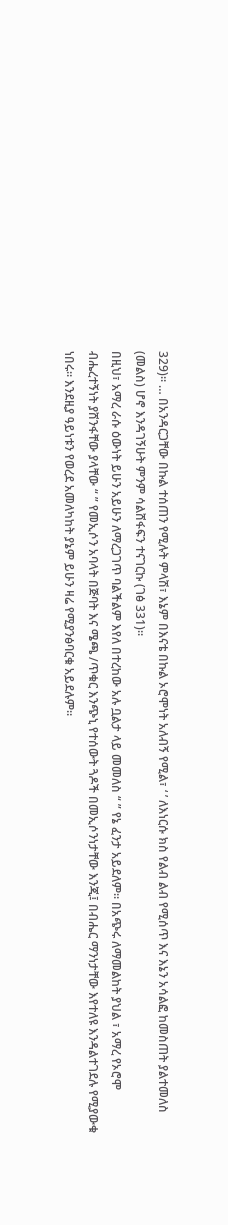329)። … በአንዳርጋቸው በኩል ተሰጠን የሚሉት ምላሽ፣ እኔም በእናቴ በኩል ኦሮሞነት አለብኝ የሚል፣ ‘ ’ ለእነርሱ ክስ የልብ ልብ የሚሰጥ እና እኔን አሳልፎ ከመስጠት ያልተመለስ (መልስ) ሆኖ እንዳገኝሁት ምንም ሳልሸፋፍን ተናገርኩ (ገፅ 331)።
በዚህ፣ አማረ ራሱ ዕውነት ይሁን አይሁን ለማረጋገጥ ባልችልም እየለ በተረከው አሉ ቧልታ ላይ መመለስ “ ” የኔ ፈንታ አይደለም። በአጭሩ ለማመልከት ያህል ፣ አማረ የኦሮሞ ብሔረተኝነት ያሸንፋቸው ያላቸው “ ” የመኢሶን አባላት በጅባት እና ሜጫ /ጥቁር እንጭኒ የተሰውት ጓዶች በመኢሶንነታቸው እንጂ፤ በብሔር ማንነታቸው እየተለዩ እንዳልተገደሉ የሚያውቁ ነበሩ። እንደዚያ ዓይነቱን የወረደ አመለካከት ያኔም ይሁን ዛሬ የሚያንፅባርቁ አይደሉም።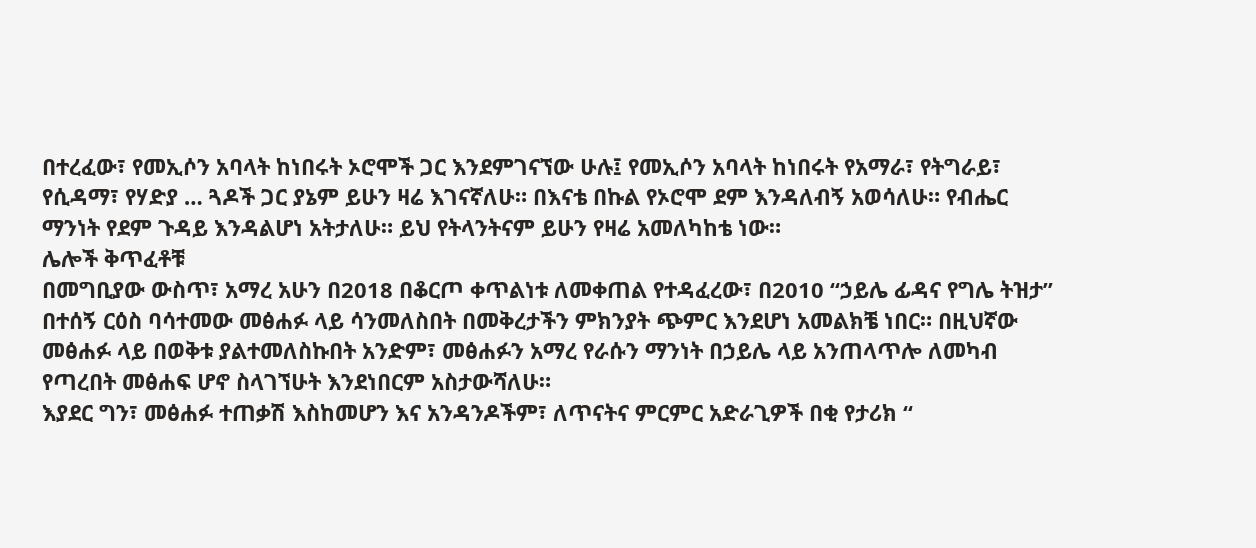በተረፈው፣ የመኢሶን አባላት ከነበሩት ኦሮሞች ጋር እንደምገናኘው ሁሉ፤ የመኢሶን አባላት ከነበሩት የአማራ፣ የትግራይ፣ የሲዳማ፣ የሃድያ … ጓዶች ጋር ያኔም ይሁን ዛሬ እገናኛለሁ። በእናቴ በኩል የኦሮሞ ደም እንዳለብኝ አወሳለሁ። የብሔር ማንነት የደም ጉዳይ እንዳልሆነ አትታለሁ። ይህ የትላንትናም ይሁን የዛሬ አመለካከቴ ነው።
ሌሎች ቅጥፈቶቹ
በመግቢያው ውስጥ፣ አማረ አሁን በ2018 በቆርጦ ቀጥልነቱ ለመቀጠል የተዳፈረው፣ በ2010 “ኃይሌ ፊዳና የግሌ ትዝታ” በተሰኝ ርዕስ ባሳተመው መፅሐፉ ላይ ሳንመለስበት በመቅረታችን ምክንያት ጭምር እንደሆነ አመልክቼ ነበር። በዚህኛው መፅሐፉ ላይ በወቅቱ ያልተመለስኩበት አንድም፣ መፅሐፉን አማረ የራሱን ማንነት በኃይሌ ላይ አንጠላጥሎ ለመካብ የጣረበት መፅሐፍ ሆኖ ስላገኘሁት እንደነበርም አስታውሻለሁ።
እያደር ግን፣ መፅሐፉ ተጠቃሽ እስከመሆን እና አንዳንዶችም፣ ለጥናትና ምርምር አድራጊዎች በቂ የታሪክ “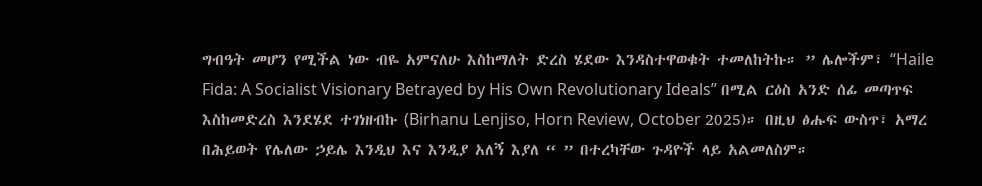ግብዓት መሆን የሚችል ነው ብዬ አምናለሁ እስከማለት ድረስ ሄደው እንዳስተዋወቁት ተመለከትኩ። ” ሌሎችም፣ “Haile Fida: A Socialist Visionary Betrayed by His Own Revolutionary Ideals” በሚል ርዕስ አንድ ሰፊ መጣጥፍ እስከመድረስ እንደሄደ ተገነዘብኩ (Birhanu Lenjiso, Horn Review, October 2025)። በዚህ ፅሑፍ ውስጥ፣ አማረ በሕይወት የሌለው ኃይሌ እንዲህ እና እንዲያ አለኝ እያለ “ ” በተረካቸው ጉዳዮች ላይ አልመለስም።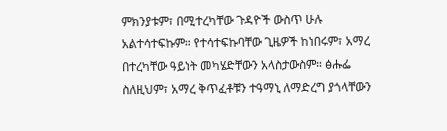ምክንያቱም፣ በሚተረካቸው ጉዳዮች ውስጥ ሁሉ አልተሳተፍኩም። የተሳተፍኩባቸው ጊዜዎች ከነበሩም፣ አማረ በተረካቸው ዓይነት መካሄድቸውን አላስታውስም። ፅሑፌ ስለዚህም፣ አማረ ቅጥፈቶቹን ተዓማኒ ለማድረግ ያጎላቸውን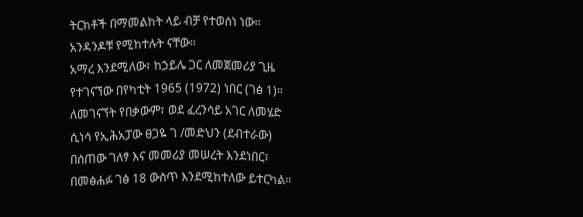ትርክቶች በማመልከት ላይ ብቻ የተወሰነ ነው። አንዳንዶቹ የሚከተሉት ናቸው።
አማረ እንደሚለው፣ ከኃይሌ ጋር ለመጀመሪያ ጊዜ የተገናኘው በየካቲት 1965 (1972) ነበር (ገፅ 1)። ለመገናኘት የበቃውም፣ ወደ ፈረንሳይ አገር ለመሄድ ሲነሳ የኢሕአፓው ፀጋዬ ገ /መድህን (ደብተራው) በሰጠው ገለፃ እና መመሪያ መሠረት እንደነበር፣ በመፅሐፉ ገፅ 18 ውስጥ እንደሚከተለው ይተርካል።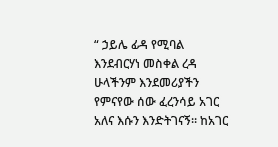“ ኃይሌ ፊዳ የሚባል እንደብርሃነ መስቀል ረዳ ሁላችንም እንደመሪያችን የምናየው ሰው ፈረንሳይ አገር አለና እሱን እንድትገናኝ። ከአገር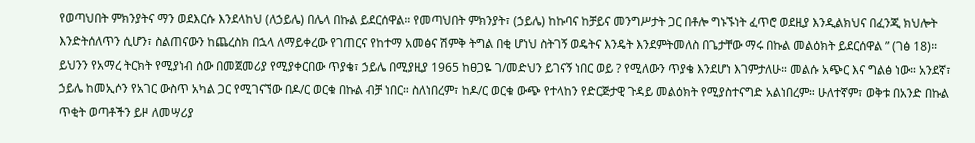የወጣህበት ምክንያትና ማን ወደእርሱ እንደላከህ (ለኃይሌ) በሌላ በኩል ይደርሰዋል። የመጣህበት ምክንያት፣ (ኃይሌ) ከኩባና ከቻይና መንግሥታት ጋር በቶሎ ግኑኙነት ፈጥሮ ወደዚያ እንዲልክህና በፈንጂ ክህሎት እንድትሰለጥን ሲሆን፣ ስልጠናውን ከጨረስክ በኋላ ለማይቀረው የገጠርና የከተማ አመፅና ሽምቅ ትግል በቂ ሆነህ ስትገኝ ወዴትና እንዴት እንደምትመለስ በጌታቸው ማሩ በኩል መልዕክት ይደርሰዋል ” (ገፅ 18)።
ይህንን የአማረ ትርክት የሚያነብ ሰው በመጀመሪያ የሚያቀርበው ጥያቄ፣ ኃይሌ በሚያዚያ 1965 ከፀጋዬ ገ/መድህን ይገናኝ ነበር ወይ ? የሚለውን ጥያቄ እንደሆነ እገምታለሁ። መልሱ አጭር እና ግልፅ ነው። አንደኛ፣ ኃይሌ ከመኢሶን የአገር ውስጥ አካል ጋር የሚገናኘው በዶ/ር ወርቁ በኩል ብቻ ነበር። ስለነበረም፣ ከዶ/ር ወርቁ ውጭ የተላከን የድርጅታዊ ጉዳይ መልዕክት የሚያስተናግድ አልነበረም። ሁለተኛም፣ ወቅቱ በአንድ በኩል ጥቂት ወጣቶችን ይዞ ለመሣሪያ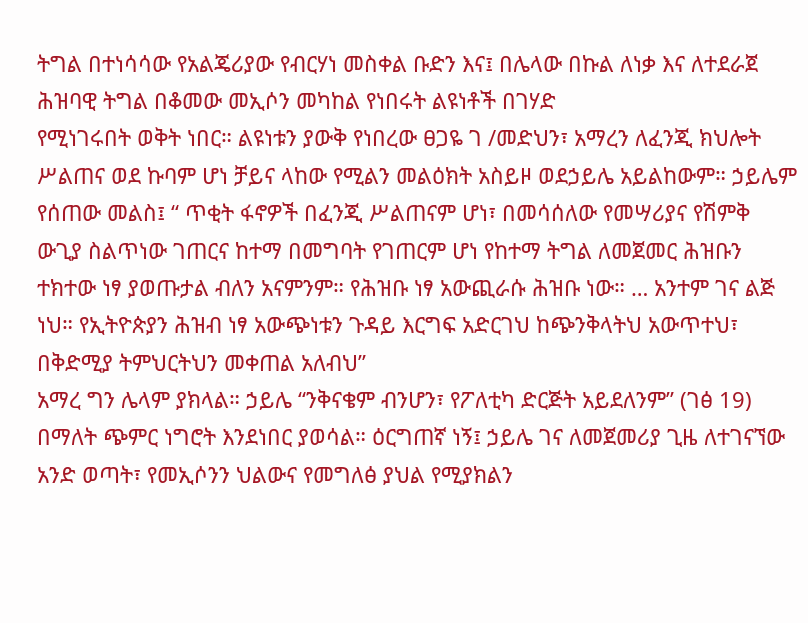ትግል በተነሳሳው የአልጄሪያው የብርሃነ መስቀል ቡድን እና፤ በሌላው በኩል ለነቃ እና ለተደራጀ ሕዝባዊ ትግል በቆመው መኢሶን መካከል የነበሩት ልዩነቶች በገሃድ
የሚነገሩበት ወቅት ነበር። ልዩነቱን ያውቅ የነበረው ፀጋዬ ገ /መድህን፣ አማረን ለፈንጂ ክህሎት ሥልጠና ወደ ኩባም ሆነ ቻይና ላከው የሚልን መልዕክት አስይዞ ወደኃይሌ አይልከውም። ኃይሌም የሰጠው መልስ፤ “ ጥቂት ፋኖዎች በፈንጂ ሥልጠናም ሆነ፣ በመሳሰለው የመሣሪያና የሽምቅ ውጊያ ስልጥነው ገጠርና ከተማ በመግባት የገጠርም ሆነ የከተማ ትግል ለመጀመር ሕዝቡን ተክተው ነፃ ያወጡታል ብለን አናምንም። የሕዝቡ ነፃ አውጪራሱ ሕዝቡ ነው። … አንተም ገና ልጅ ነህ። የኢትዮጵያን ሕዝብ ነፃ አውጭነቱን ጉዳይ እርግፍ አድርገህ ከጭንቅላትህ አውጥተህ፣ በቅድሚያ ትምህርትህን መቀጠል አለብህ”
አማረ ግን ሌላም ያክላል። ኃይሌ “ንቅናቄም ብንሆን፣ የፖለቲካ ድርጅት አይደለንም” (ገፅ 19) በማለት ጭምር ነግሮት እንደነበር ያወሳል። ዕርግጠኛ ነኝ፤ ኃይሌ ገና ለመጀመሪያ ጊዜ ለተገናኘው አንድ ወጣት፣ የመኢሶንን ህልውና የመግለፅ ያህል የሚያክልን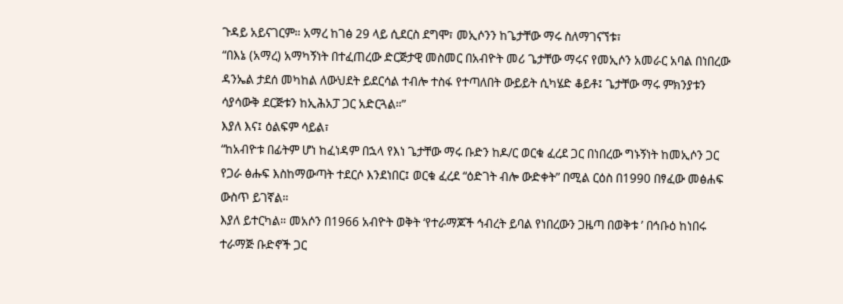ጉዳይ አይናገርም። አማረ ከገፅ 29 ላይ ሲደርስ ደግሞ፣ መኢሶንን ከጌታቸው ማሩ ስለማገናኘቱ፣
“በእኔ (አማረ) አማካኝነት በተፈጠረው ድርጅታዊ መስመር በአብዮት መሪ ጌታቸው ማሩና የመኢሶን አመራር አባል በነበረው ዳንኤል ታደሰ መካከል ለውህደት ይደርሳል ተብሎ ተስፋ የተጣለበት ውይይት ሲካሄድ ቆይቶ፤ ጌታቸው ማሩ ምክንያቱን ሳያሳውቅ ደርጅቱን ከኢሕአፓ ጋር አድርጓል።”
እያለ እና፤ ዕልፍም ሳይል፣
“ከአብዮቱ በፊትም ሆነ ከፈነዳም በኋላ የእነ ጌታቸው ማሩ ቡድን ከዶ/ር ወርቁ ፈረደ ጋር በነበረው ግኑኝነት ከመኢሶን ጋር የጋራ ፅሑፍ እስከማውጣት ተደርሶ እንደነበር፤ ወርቁ ፈረደ “ዕድገት ብሎ ውድቀት” በሚል ርዕስ በ1990 በፃፈው መፅሐፍ ውስጥ ይገኛል።
እያለ ይተርካል። መአሶን በ1966 አብዮት ወቅት ‘የተራማጆች ኅብረት ይባል የነበረውን ጋዜጣ በወቅቱ ’ በኅቡዕ ከነበሩ ተራማጅ ቡድኖች ጋር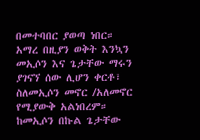በመተባበር ያወጣ ነበር። አማረ በዚያን ወቅት እንኳን መኢሶን እና ጌታቸው ማሩን ያገናኘ ሰው ሊሆን ቀርቶ፣ ስለመኢሶን መኖር /አለመኖር የሚያውቅ አልነበረም። ከመኢሶን በኩል ጌታቸው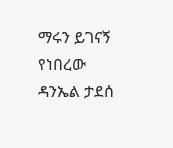ማሩን ይገናኝ የነበረው ዳንኤል ታደሰ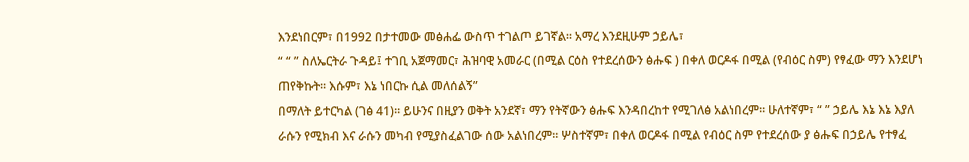እንደነበርም፣ በ1992 በታተመው መፅሐፌ ውስጥ ተገልጦ ይገኛል። አማረ እንደዚሁም ኃይሌ፣
“ “ ” ስለኤርትራ ጉዳይ፤ ተገቢ አጀማመር፣ ሕዝባዊ አመራር (በሚል ርዕስ የተደረሰውን ፅሑፍ ) በቀለ ወርዶፋ በሚል (የብዕር ስም) የፃፈው ማን እንደሆነ ጠየቅኩት። እሱም፣ እኔ ነበርኩ ሲል መለሰልኝ”
በማለት ይተርካል (ገፅ 41)። ይሁንና በዚያን ወቅት አንደኛ፣ ማን የትኛውን ፅሑፍ እንዳበረከተ የሚገለፅ አልነበረም። ሁለተኛም፣ “ ” ኃይሌ እኔ እኔ እያለ ራሱን የሚክብ እና ራሱን መካብ የሚያስፈልገው ሰው አልነበረም። ሦስተኛም፣ በቀለ ወርዶፋ በሚል የብዕር ስም የተደረሰው ያ ፅሑፍ በኃይሌ የተፃፈ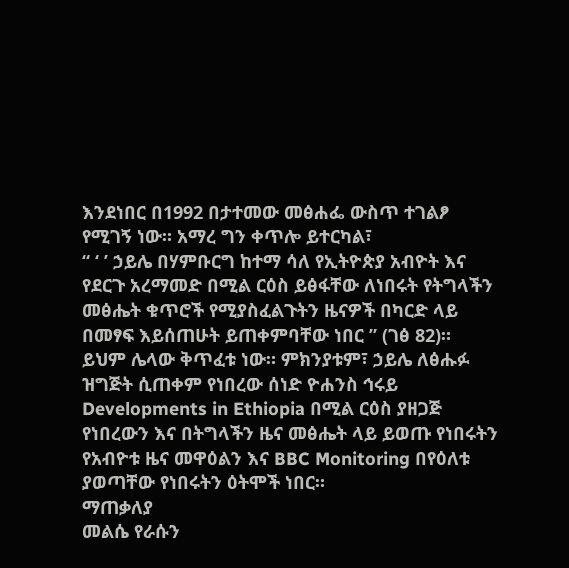እንደነበር በ1992 በታተመው መፅሐፌ ውስጥ ተገልፆ የሚገኝ ነው። አማረ ግን ቀጥሎ ይተርካል፣
“ ‘ ’ ኃይሌ በሃምቡርግ ከተማ ሳለ የኢትዮጵያ አብዮት እና የደርጉ አረማመድ በሚል ርዕስ ይፅፋቸው ለነበሩት የትግላችን መፅሔት ቁጥሮች የሚያስፈልጉትን ዜናዎች በካርድ ላይ በመፃፍ እይሰጠሁት ይጠቀምባቸው ነበር ” (ገፅ 82)።
ይህም ሌላው ቅጥፈቱ ነው። ምክንያቱም፣ ኃይሌ ለፅሑፉ ዝግጅት ሲጠቀም የነበረው ሰነድ ዮሐንስ ኅሩይ Developments in Ethiopia በሚል ርዕስ ያዘጋጅ የነበረውን እና በትግላችን ዜና መፅሔት ላይ ይወጡ የነበሩትን የአብዮቱ ዜና መዋዕልን እና BBC Monitoring በየዕለቱ ያወጣቸው የነበሩትን ዕትሞች ነበር።
ማጠቃለያ
መልሴ የራሱን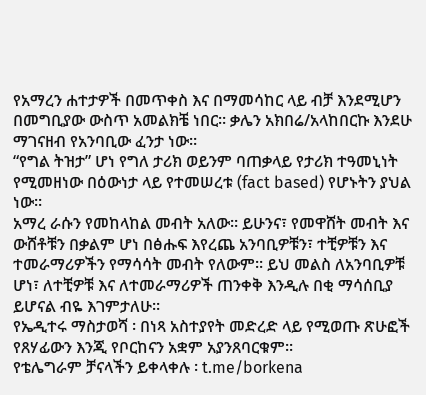የአማረን ሐተታዎች በመጥቀስ እና በማመሳከር ላይ ብቻ እንደሚሆን በመግቢያው ውስጥ አመልክቼ ነበር። ቃሌን አክበሬ/አላከበርኩ እንደሁ ማገናዘብ የአንባቢው ፈንታ ነው።
“የግል ትዝታ” ሆነ የግለ ታሪክ ወይንም ባጠቃላይ የታሪክ ተዓመኒነት የሚመዘነው በዕውነታ ላይ የተመሠረቱ (fact based) የሆኑትን ያህል ነው።
አማረ ራሱን የመከላከል መብት አለው። ይሁንና፣ የመዋሸት መብት እና ውሸቶቹን በቃልም ሆነ በፅሑፍ እየረጨ አንባቢዎቹን፣ ተቺዎቹን እና ተመራማሪዎችን የማሳሳት መብት የለውም። ይህ መልስ ለአንባቢዎቹ ሆነ፣ ለተቺዎቹ እና ለተመራማሪዎች ጠንቀቅ እንዲሉ በቂ ማሳሰቢያ ይሆናል ብዬ እገምታለሁ።
የኤዲተሩ ማስታወሻ ፡ በነጻ አስተያየት መድረድ ላይ የሚወጡ ጽሁፎች የጸሃፊውን እንጂ የቦርከናን አቋም አያንጸባርቁም፡፡
የቴሌግራም ቻናላችን ይቀላቀሉ ፡ t.me/borkena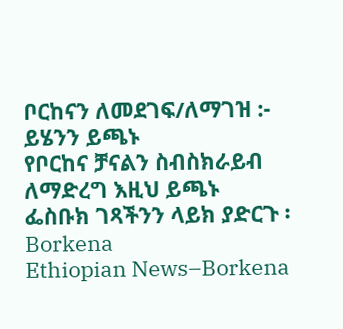ቦርከናን ለመደገፍ/ለማገዝ :- ይሄንን ይጫኑ
የቦርከና ቻናልን ስብስክራይብ ለማድረግ እዚህ ይጫኑ
ፌስቡክ ገጻችንን ላይክ ያድርጉ ፡ Borkena
Ethiopian News–Borkena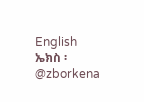English
ኤክስ ፡ @zborkena